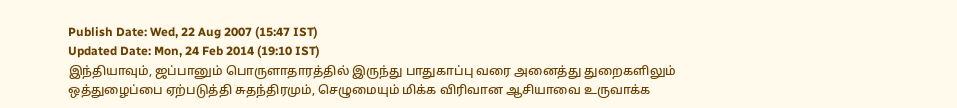Publish Date: Wed, 22 Aug 2007 (15:47 IST)
Updated Date: Mon, 24 Feb 2014 (19:10 IST)
இந்தியாவும், ஜப்பானும் பொருளாதாரத்தில் இருந்து பாதுகாப்பு வரை அனைத்து துறைகளிலும் ஒத்துழைப்பை ஏற்படுத்தி சுதந்திரமும், செழுமையும் மிக்க விரிவான ஆசியாவை உருவாக்க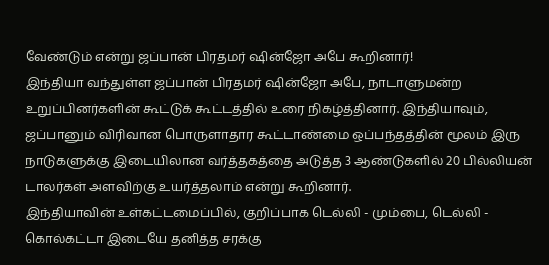வேண்டும் என்று ஜப்பான் பிரதமர் ஷின்ஜோ அபே கூறினார்!
இந்தியா வந்துள்ள ஜப்பான் பிரதமர் ஷின்ஜோ அபே, நாடாளுமன்ற உறுப்பினர்களின் கூட்டுக் கூட்டத்தில் உரை நிகழ்த்தினார். இந்தியாவும், ஜப்பானும் விரிவான பொருளாதார கூட்டாண்மை ஒப்பந்தத்தின் மூலம் இரு நாடுகளுக்கு இடையிலான வர்த்தகத்தை அடுத்த 3 ஆண்டுகளில் 20 பில்லியன் டாலர்கள் அளவிற்கு உயர்த்தலாம் என்று கூறினார்.
இந்தியாவின் உள்கட்டமைப்பில், குறிப்பாக டெல்லி - மும்பை, டெல்லி - கொல்கட்டா இடையே தனித்த சரக்கு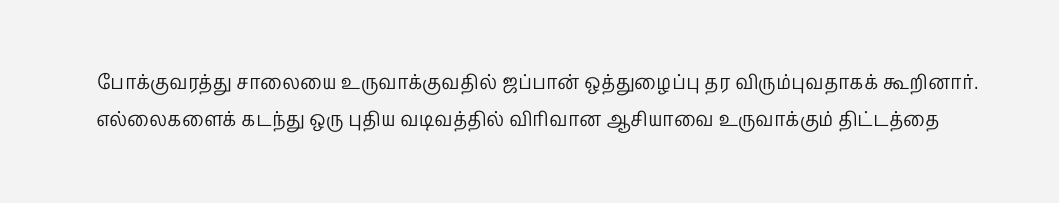போக்குவரத்து சாலையை உருவாக்குவதில் ஜப்பான் ஒத்துழைப்பு தர விரும்புவதாகக் கூறினார்.
எல்லைகளைக் கடந்து ஒரு புதிய வடிவத்தில் விரிவான ஆசியாவை உருவாக்கும் திட்டத்தை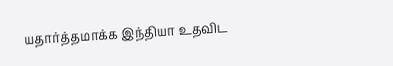யதார்த்தமாக்க இந்தியா உதவிட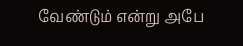வேண்டும் என்று அபே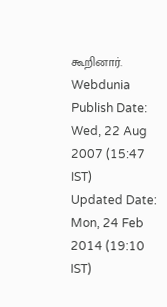கூறினார்.
Webdunia
Publish Date: Wed, 22 Aug 2007 (15:47 IST)
Updated Date: Mon, 24 Feb 2014 (19:10 IST)